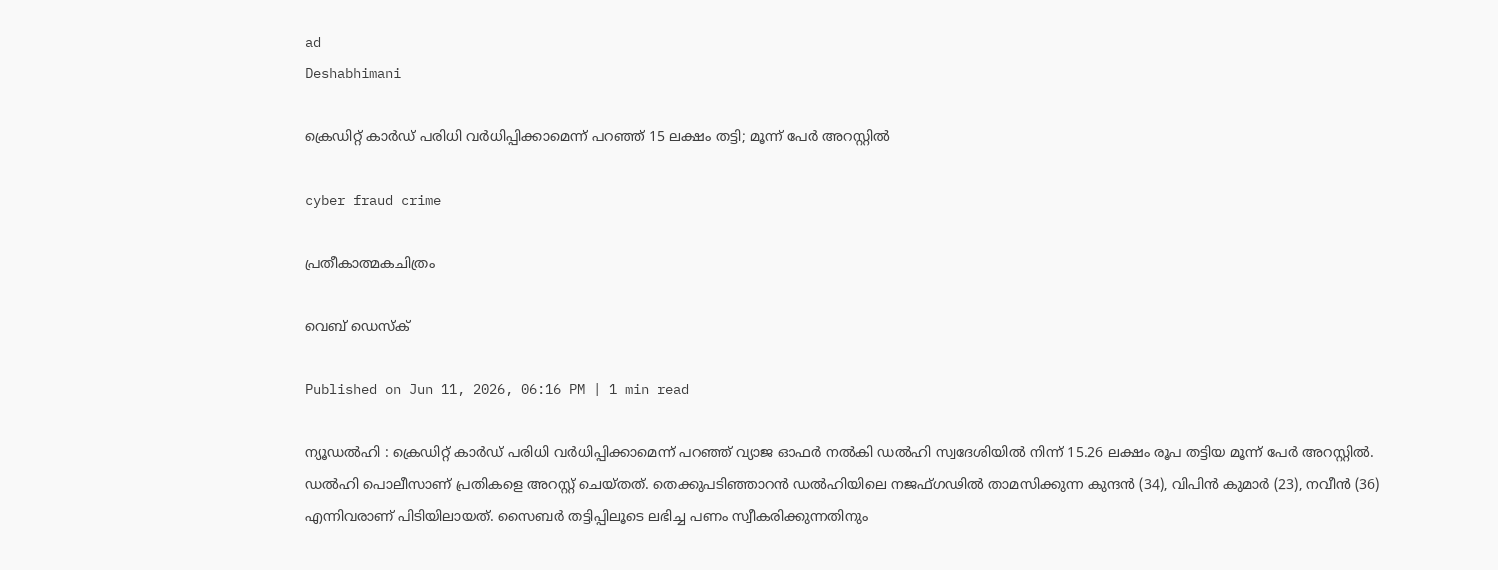ad
Deshabhimani

ക്രെഡിറ്റ് കാർഡ് പരിധി വർധിപ്പിക്കാമെന്ന് പറഞ്ഞ് 15 ലക്ഷം തട്ടി; മൂന്ന് പേർ അറസ്റ്റിൽ

cyber fraud crime

പ്രതീകാത്മകചിത്രം

വെബ് ഡെസ്ക്

Published on Jun 11, 2026, 06:16 PM | 1 min read

ന്യൂഡൽഹി : ക്രെഡിറ്റ് കാർഡ് പരിധി വർധിപ്പിക്കാമെന്ന് പറഞ്ഞ് വ്യാജ ഓഫർ നൽകി ഡൽഹി സ്വദേശിയിൽ നിന്ന് 15.26 ലക്ഷം രൂപ തട്ടിയ മൂന്ന് പേർ അറസ്റ്റിൽ. ഡൽഹി പൊലീസാണ് പ്രതികളെ അറസ്റ്റ് ചെയ്തത്. തെക്കുപടിഞ്ഞാറൻ ഡൽഹിയിലെ നജഫ്ഗഢിൽ താമസിക്കുന്ന കുന്ദൻ (34), വിപിൻ കുമാർ (23), നവീൻ (36) എന്നിവരാണ് പിടിയിലായത്. സൈബർ തട്ടിപ്പിലൂടെ ലഭിച്ച പണം സ്വീകരിക്കുന്നതിനും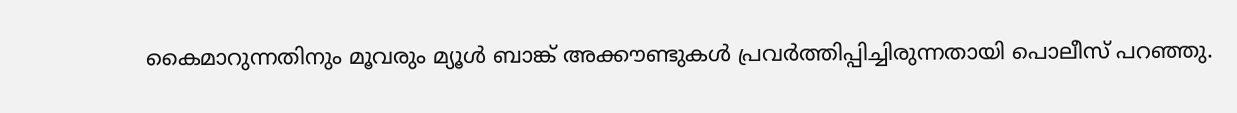കൈമാറുന്നതിനും മൂവരും മ്യൂൾ ബാങ്ക് അക്കൗണ്ടുകൾ പ്രവർത്തിപ്പിച്ചിരുന്നതായി പൊലീസ് പറഞ്ഞു.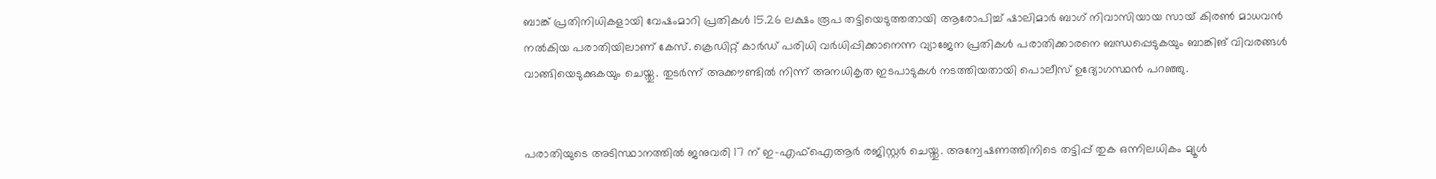ബാങ്ക് പ്രതിനിധികളായി വേഷംമാറി പ്രതികൾ 15.26 ലക്ഷം രൂപ തട്ടിയെടുത്തതായി ആരോപിച്ച് ഷാലിമാർ ബാഗ് നിവാസിയായ സായ് കിരൺ മാധവൻ നൽകിയ പരാതിയിലാണ് കേസ്. ക്രെഡിറ്റ് കാർഡ് പരിധി വർധിപ്പിക്കാനെന്ന വ്യാജേന പ്രതികൾ പരാതിക്കാരനെ ബന്ധപ്പെടുകയും ബാങ്കിങ് വിവരങ്ങൾ വാങ്ങിയെടുക്കുകയും ചെയ്തു. തുടർന്ന് അക്കൗണ്ടിൽ നിന്ന് അനധികൃത ഇടപാടുകൾ നടത്തിയതായി പൊലീസ് ഉദ്യോഗസ്ഥൻ പറഞ്ഞു.


പരാതിയുടെ അടിസ്ഥാനത്തിൽ ജനുവരി 17 ന് ഇ-എഫ്ഐആർ രജിസ്റ്റർ ചെയ്തു. അന്വേഷണത്തിനിടെ തട്ടിപ്പ് തുക ഒന്നിലധികം മ്യൂൾ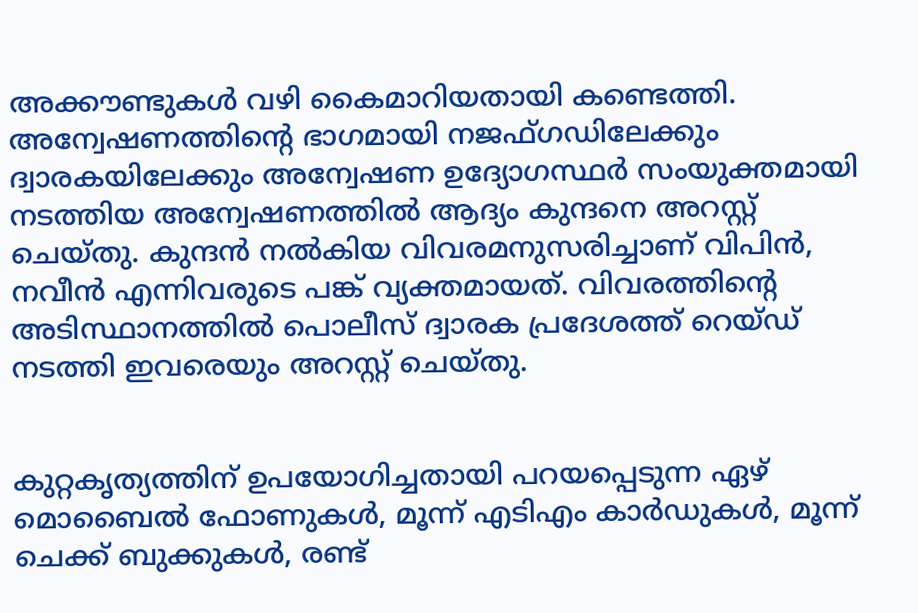അക്കൗണ്ടുകൾ വഴി കൈമാറിയതായി കണ്ടെത്തി. അന്വേഷണത്തിന്റെ ഭാഗമായി നജഫ്ഗഡിലേക്കും ദ്വാരകയിലേക്കും അന്വേഷണ ഉദ്യോഗസ്ഥർ സംയുക്തമായി നടത്തിയ അന്വേഷണത്തിൽ ആദ്യം കുന്ദനെ അറസ്റ്റ് ചെയ്തു. കുന്ദൻ നൽകിയ വിവരമനുസരിച്ചാണ് വിപിൻ, നവീൻ എന്നിവരുടെ പങ്ക് വ്യക്തമായത്. വിവരത്തിന്റെ അടിസ്ഥാനത്തിൽ പൊലീസ് ദ്വാരക പ്രദേശത്ത് റെയ്ഡ് നടത്തി ഇവരെയും അറസ്റ്റ് ചെയ്തു.


കുറ്റകൃത്യത്തിന് ഉപയോഗിച്ചതായി പറയപ്പെടുന്ന ഏഴ് മൊബൈൽ ഫോണുകൾ, മൂന്ന് എടിഎം കാർഡുകൾ, മൂന്ന് ചെക്ക് ബുക്കുകൾ, രണ്ട്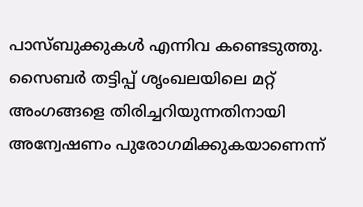പാസ്ബുക്കുകൾ എന്നിവ കണ്ടെടുത്തു. സൈബർ തട്ടിപ്പ് ശൃംഖലയിലെ മറ്റ് അംഗങ്ങളെ തിരിച്ചറിയുന്നതിനായി അന്വേഷണം പുരോഗമിക്കുകയാണെന്ന്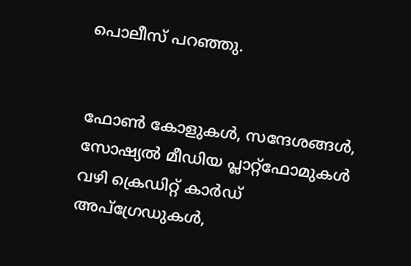പൊലീസ് പറഞ്ഞു.


ഫോൺ കോളുകൾ, സന്ദേശങ്ങൾ, സോഷ്യൽ മീഡിയ പ്ലാറ്റ്‌ഫോമുകൾ വഴി ക്രെഡിറ്റ് കാർഡ് അപ്‌ഗ്രേഡുകൾ,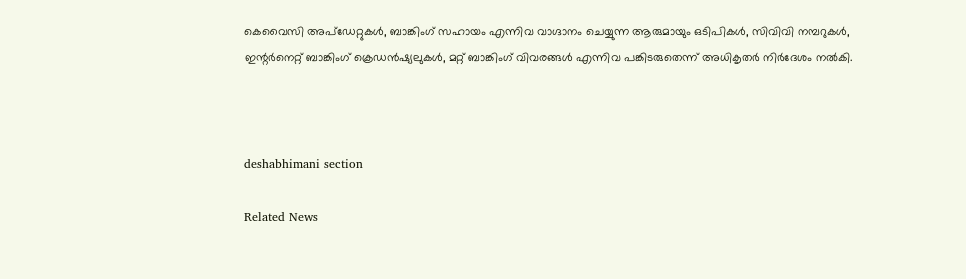കെവൈസി അപ്‌ഡേറ്റുകൾ, ബാങ്കിംഗ് സഹായം എന്നിവ വാഗ്ദാനം ചെയ്യുന്ന ആരുമായും ഒടിപികൾ, സിവിവി നമ്പറുകൾ, ഇന്റർനെറ്റ് ബാങ്കിംഗ് ക്രെഡൻഷ്യലുകൾ, മറ്റ് ബാങ്കിംഗ് വിവരങ്ങൾ എന്നിവ പങ്കിടരുതെന്ന് അധികൃതർ നിർദേശം നൽകി.



deshabhimani section

Related News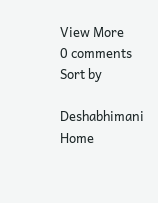View More
0 comments
Sort by

Deshabhimani
Home